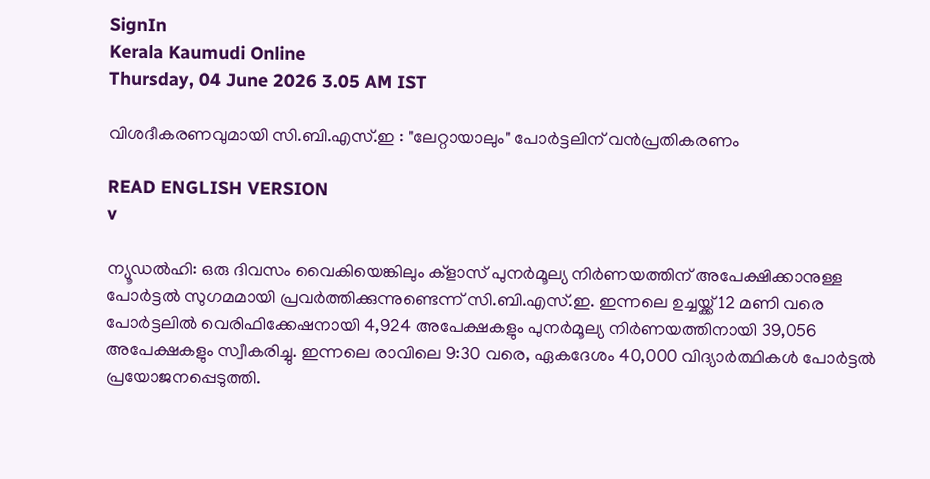SignIn
Kerala Kaumudi Online
Thursday, 04 June 2026 3.05 AM IST

വിശദീകരണവുമായി സി.ബി.എസ്.ഇ : "ലേറ്റായാലും" പോർട്ടലിന് വൻപ്രതികരണം

READ ENGLISH VERSION
v

ന്യൂഡൽഹി: ഒരു ദിവസം വൈകിയെങ്കിലും ക്ളാസ് പുനർമൂല്യ നിർണയത്തിന് അപേക്ഷിക്കാനുള്ള പോർട്ടൽ സുഗമമായി പ്രവർത്തിക്കുന്നുണ്ടെന്ന് സി.ബി.എസ്.ഇ. ഇന്നലെ ഉച്ചയ്ക്ക് 12 മണി വരെ പോർട്ടലിൽ വെരിഫിക്കേഷനായി 4,924 അപേക്ഷകളും പുനർമൂല്യ നിർണയത്തിനായി 39,056 അപേക്ഷകളും സ്വീകരിച്ചു. ഇന്നലെ രാവിലെ 9:30 വരെ, ഏകദേശം 40,000 വിദ്യാർത്ഥികൾ പോർട്ടൽ പ്രയോജനപ്പെടുത്തി.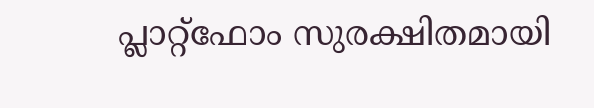പ്ലാറ്റ്‌ഫോം സുരക്ഷിതമായി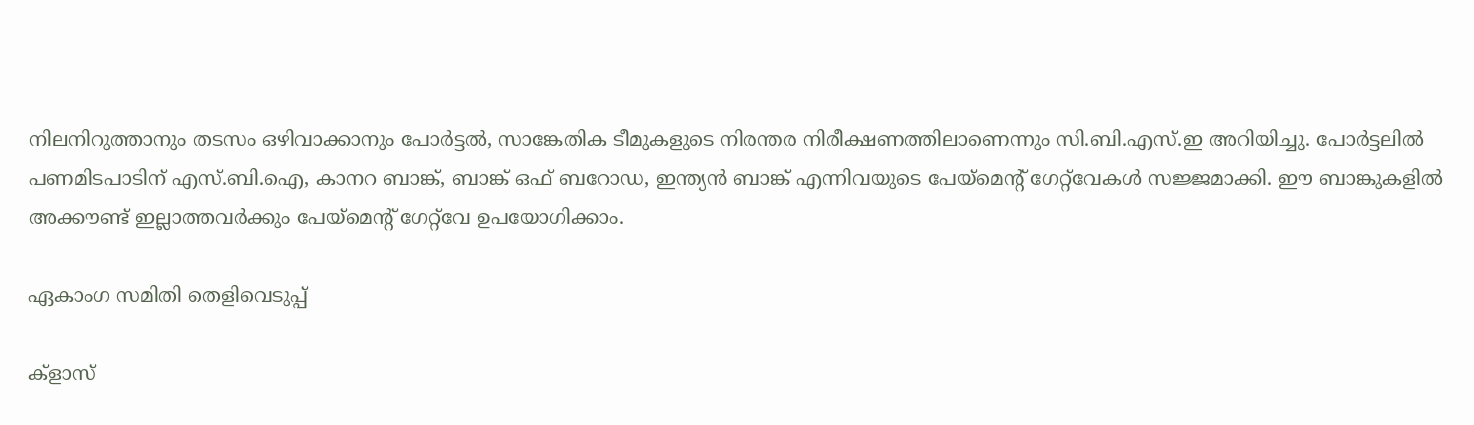നിലനിറുത്താനും തടസം ഒഴിവാക്കാനും പോർട്ടൽ, സാങ്കേതിക ടീമുകളുടെ നിരന്തര നിരീക്ഷണത്തിലാണെന്നും സി.ബി.എസ്.ഇ അറിയിച്ചു. പോർട്ടലിൽ പണമിടപാടിന് എസ്.ബി.ഐ, കാനറ ബാങ്ക്, ബാങ്ക് ഒഫ് ബറോഡ, ഇന്ത്യൻ ബാങ്ക് എന്നിവയുടെ പേയ്‌മെന്റ് ഗേറ്റ്‌വേകൾ സജ്ജമാക്കി. ഈ ബാങ്കുകളിൽ അക്കൗണ്ട് ഇല്ലാത്തവർക്കും പേയ്‌മെന്റ് ഗേറ്റ്‌വേ ഉപയോഗിക്കാം.

ഏകാംഗ സമിതി തെളിവെടുപ്പ്

ക്ളാസ്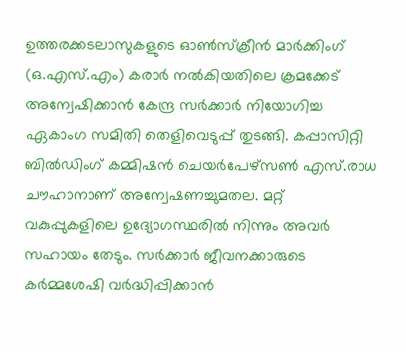ഉത്തരക്കടലാസുകളുടെ ഓൺസ്‌ക്രീൻ മാർക്കിംഗ് (ഒ.എസ്.എം) കരാർ നൽകിയതിലെ ക്രമക്കേട് അന്വേഷിക്കാൻ കേന്ദ്ര സർക്കാർ നിയോഗിച്ച ഏകാംഗ സമിതി തെളിവെടുപ്പ് തുടങ്ങി. കപ്പാസിറ്റി ബിൽഡിംഗ് കമ്മിഷൻ ചെയർപേഴ്സൺ എസ്.രാധ ചൗഹാനാണ് അന്വേഷണച്ചുമതല. മറ്റ് വകുപ്പുകളിലെ ഉദ്യോഗസ്ഥരിൽ നിന്നും അവർ സഹായം തേടും. സർക്കാർ ജീവനക്കാരുടെ കർമ്മശേഷി വർദ്ധിപ്പിക്കാൻ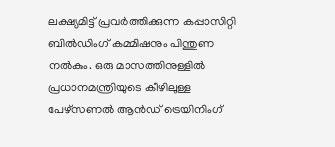ലക്ഷ്യമിട്ട് പ്രവർത്തിക്കുന്ന കപ്പാസിറ്റി ബിൽഡിംഗ് കമ്മിഷനും പിന്തുണ നൽകും. ഒരു മാസത്തിനുള്ളിൽ പ്രധാനമന്ത്രിയുടെ കീഴിലുള്ള പേഴ്സണൽ ആൻഡ് ട്രെയിനിംഗ്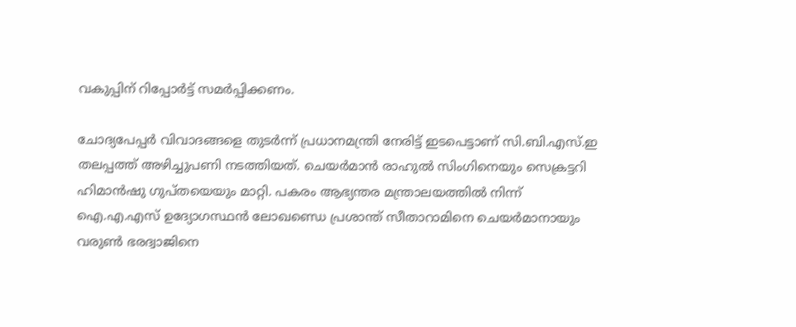വകുപ്പിന് റിപ്പോർട്ട് സമർപ്പിക്കണം.

ചോദ്യപേപ്പർ വിവാദങ്ങളെ തുടർന്ന് പ്രധാനമന്ത്രി നേരിട്ട് ഇടപെട്ടാണ് സി.ബി.എസ്.ഇ തലപ്പത്ത് അഴിച്ചുപണി നടത്തിയത്. ചെയർമാൻ രാഹുൽ സിംഗിനെയും സെക്രട്ടറി ഹിമാൻഷു ഗുപ്തയെയും മാറ്റി. പകരം ആഭ്യന്തര മന്ത്രാലയത്തിൽ നിന്ന് ഐ.എ.എസ് ഉദ്യോഗസ്ഥൻ ലോഖണ്ഡെ പ്രശാന്ത് സീതാറാമിനെ ചെയർമാനായും വരുൺ ഭരദ്വാജിനെ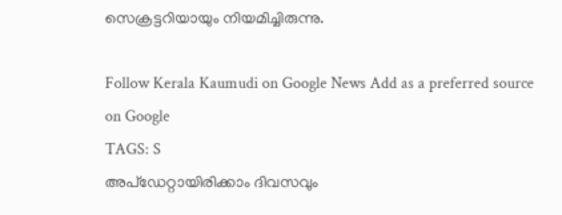സെക്രട്ടറിയായും നിയമിച്ചിരുന്നു.

Follow Kerala Kaumudi on Google News Add as a preferred source on Google
TAGS: S
അപ്ഡേറ്റായിരിക്കാം ദിവസവും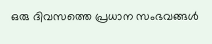ഒരു ദിവസത്തെ പ്രധാന സംഭവങ്ങൾ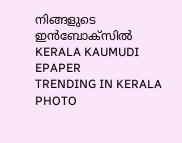നിങ്ങളുടെ ഇൻബോക്സിൽ
KERALA KAUMUDI EPAPER
TRENDING IN KERALA
PHOTO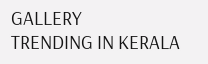GALLERY
TRENDING IN KERALA